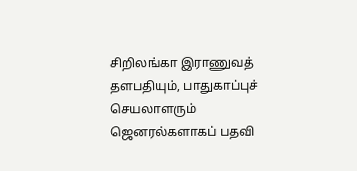சிறிலங்கா இராணுவத் தளபதியும், பாதுகாப்புச் செயலாளரும் ஜெனரல்களாகப் பதவி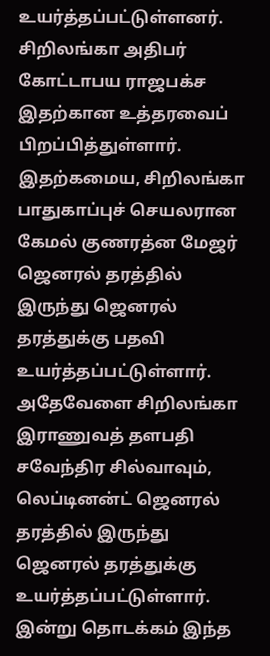உயர்த்தப்பட்டுள்ளனர்.
சிறிலங்கா அதிபர் கோட்டாபய ராஜபக்ச இதற்கான உத்தரவைப் பிறப்பித்துள்ளார்.
இதற்கமைய, சிறிலங்கா பாதுகாப்புச் செயலரான கேமல் குணரத்ன மேஜர் ஜெனரல் தரத்தில் இருந்து ஜெனரல் தரத்துக்கு பதவி உயர்த்தப்பட்டுள்ளார்.
அதேவேளை சிறிலங்கா இராணுவத் தளபதி சவேந்திர சில்வாவும், லெப்டினன்ட் ஜெனரல் தரத்தில் இருந்து ஜெனரல் தரத்துக்கு உயர்த்தப்பட்டுள்ளார்.
இன்று தொடக்கம் இந்த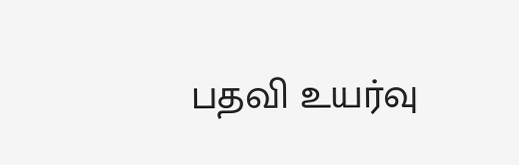பதவி உயர்வு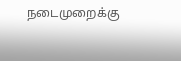நடைமுறைக்கு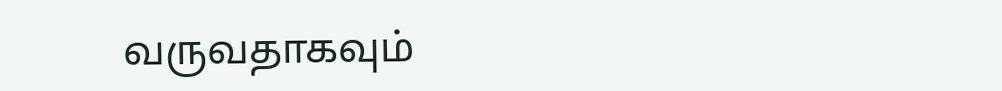வருவதாகவும்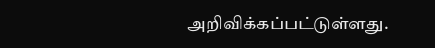அறிவிக்கப்பட்டுள்ளது.